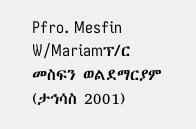Pfro. Mesfin W/Mariamፕ/ር መስፍን ወልደማርያም (ታኅሳስ 2001)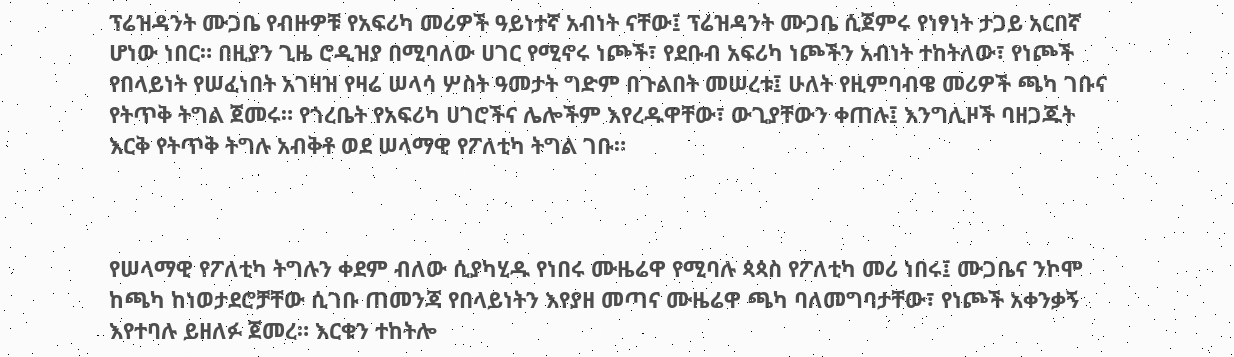ፕሬዝዳንት ሙጋቤ የብዙዎቹ የአፍሪካ መሪዎች ዓይነተኛ አብነት ናቸው፤ ፕሬዝዳንት ሙጋቤ ሲጀምሩ የነፃነት ታጋይ አርበኛ ሆነው ነበር። በዚያን ጊዜ ሮዲዝያ በሚባለው ሀገር የሚኖሩ ነጮች፣ የደቡብ አፍሪካ ነጮችን አብነት ተከትለው፣ የነጮች የበላይነት የሠፈነበት አገዛዝ የዛሬ ሠላሳ ሦስት ዓመታት ግድም በጉልበት መሠረቱ፤ ሁለት የዚምባብዌ መሪዎች ጫካ ገቡና የትጥቅ ትግል ጀመሩ። የጎረቤት የአፍሪካ ሀገሮችና ሌሎችም እየረዱዋቸው፣ ውጊያቸውን ቀጠሉ፤ እንግሊዞች ባዘጋጁት እርቅ የትጥቅ ትግሉ አብቅቶ ወደ ሠላማዊ የፖለቲካ ትግል ገቡ።



የሠላማዊ የፖለቲካ ትግሉን ቀደም ብለው ሲያካሂዱ የነበሩ ሙዜሬዋ የሚባሉ ጳጳስ የፖለቲካ መሪ ነበሩ፤ ሙጋቤና ንኮሞ ከጫካ ከነወታደሮቻቸው ሲገቡ ጠመንጃ የበላይነትን እየያዘ መጣና ሙዜሬዋ ጫካ ባለመግባታቸው፣ የነጮች አቀንቃኝ እየተባሉ ይዘለፉ ጀመረ። እርቁን ተከትሎ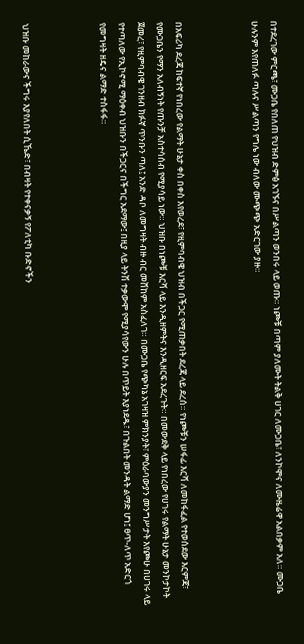በተደረገው ምርጫ፣ ሙጋቤ የበለጠ የህዝብ ድምፅ አገኙና በሥልጣን ወንበሩ ላይ ወጡ። ነጮቹ በጣም ያለሙት ትልቅ ሀገር ለሙጋቤ፣ ለንኮሞና ለሙዜሬዋ አልበቃም አለ። ሙጋቤ ሁሉንም እየጠለፉ ጣሉና ሥልጣን የግሌ ነው ብለው ሙጭጭ አድርገው ያዙ።



በአፍሪካ ደረጃ ከፍተኛ የነበረው የልማት ሁኔታ ቀስ በቀስ እየወረደ፣ የዚምባብዌ ህዝብ በችጋር የሚጠቃበት ደረጃ ላይ ደረሰ። የነጮቹን ሠፋፊ እርሻ ለመከፋፈል የተወሰደው እርምጃ፣ የሙጋቤን የማን አለብኝነት የጡንቻ አስተሳሰብ የሚያሳይ ነው። ህዝቡ በነጮቹ እርሻ ላይ እንዲዘምትና እንዲዘርፍ አደረጉት። በመውደቅ ላይ የነበረው የሀገሩ የልማት ሁኔታ መንኮታኮት ጀመረ፣ የዚምባብዌ ገንዘብ ክፉኛ ጥንቡን ጣለ፤ አንድ ዳቦ ለመግዛት ብዙ ብር መሸከም አስፈለገ። በሙጋቤ የጭካኔ አገዛዝ ምክንያት፣ ምዕራባውያን መንግሥታት እየጮሁ በሀገሩ ላይ የተጣለው የኢኮኖሚ ማዕቀብ ህዝቡን በችጋርና በችግር አደማው፤ በዚያ ላይ ትንሽ ተቃውሞ የሚያሳየውን ሁሉ በጥይት እያነደዱ፣ በጉልበት መንዳት ልማድ ሆነ፤ ፀጥ-ለጥ አድርጎ የመግዛት ዘዴና ልማድ ተስፋፋ።



ህዝቡ መከራውና ችግሩ እያየለበት ሲኼድ፣ በብዛት የተቀናቃኝ የፖለቲካ ቡድኖችን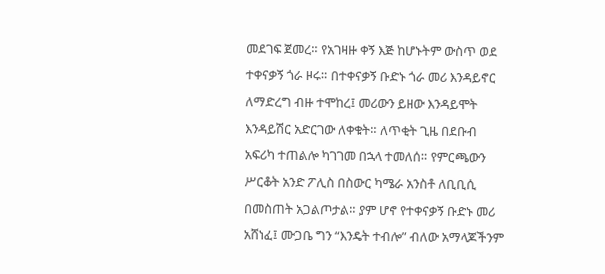መደገፍ ጀመረ። የአገዛዙ ቀኝ እጅ ከሆኑትም ውስጥ ወደ ተቀናቃኝ ጎራ ዞሩ። በተቀናቃኝ ቡድኑ ጎራ መሪ እንዳይኖር ለማድረግ ብዙ ተሞከረ፤ መሪውን ይዘው እንዳይሞት እንዳይሽር አድርገው ለቀቁት። ለጥቂት ጊዜ በደቡብ አፍሪካ ተጠልሎ ካገገመ በኋላ ተመለሰ። የምርጫውን ሥርቆት አንድ ፖሊስ በስውር ካሜራ አንስቶ ለቢቢሲ በመስጠት አጋልጦታል። ያም ሆኖ የተቀናቃኝ ቡድኑ መሪ አሸነፈ፤ ሙጋቤ ግን “እንዴት ተብሎ” ብለው አማላጆችንም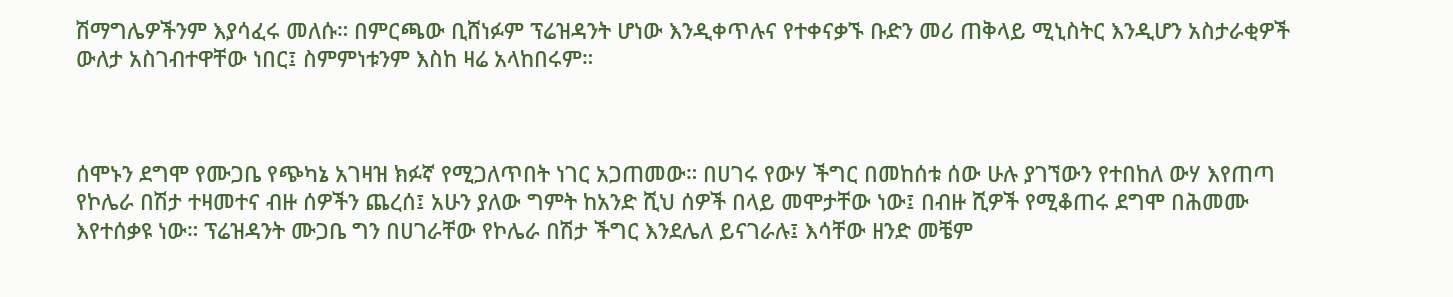ሽማግሌዎችንም እያሳፈሩ መለሱ። በምርጫው ቢሸነፉም ፕሬዝዳንት ሆነው እንዲቀጥሉና የተቀናቃኙ ቡድን መሪ ጠቅላይ ሚኒስትር እንዲሆን አስታራቂዎች ውለታ አስገብተዋቸው ነበር፤ ስምምነቱንም እስከ ዛሬ አላከበሩም።



ሰሞኑን ደግሞ የሙጋቤ የጭካኔ አገዛዝ ክፉኛ የሚጋለጥበት ነገር አጋጠመው። በሀገሩ የውሃ ችግር በመከሰቱ ሰው ሁሉ ያገኘውን የተበከለ ውሃ እየጠጣ የኮሌራ በሽታ ተዛመተና ብዙ ሰዎችን ጨረሰ፤ አሁን ያለው ግምት ከአንድ ሺህ ሰዎች በላይ መሞታቸው ነው፤ በብዙ ሺዎች የሚቆጠሩ ደግሞ በሕመሙ እየተሰቃዩ ነው። ፕሬዝዳንት ሙጋቤ ግን በሀገራቸው የኮሌራ በሽታ ችግር እንደሌለ ይናገራሉ፤ እሳቸው ዘንድ መቼም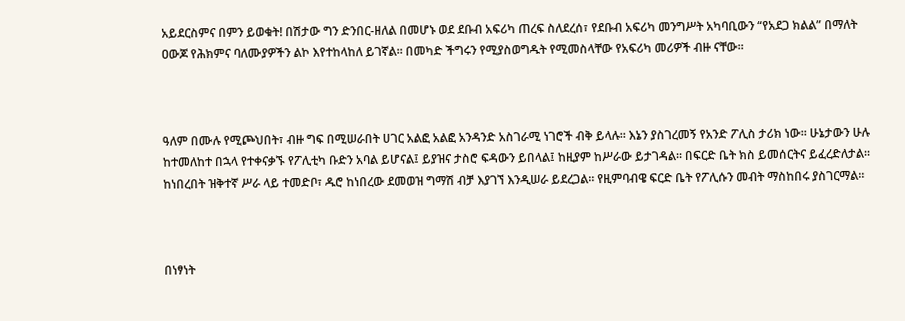አይደርስምና በምን ይወቁት! በሽታው ግን ድንበር-ዘለል በመሆኑ ወደ ደቡብ አፍሪካ ጠረፍ ስለደረሰ፣ የደቡብ አፍሪካ መንግሥት አካባቢውን “የአደጋ ክልል” በማለት ዐውጆ የሕክምና ባለሙያዎችን ልኮ እየተከላከለ ይገኛል። በመካድ ችግሩን የሚያስወግዱት የሚመስላቸው የአፍሪካ መሪዎች ብዙ ናቸው።



ዓለም በሙሉ የሚጮህበት፣ ብዙ ግፍ በሚሠራበት ሀገር አልፎ አልፎ አንዳንድ አስገራሚ ነገሮች ብቅ ይላሉ። እኔን ያስገረመኝ የአንድ ፖሊስ ታሪክ ነው። ሁኔታውን ሁሉ ከተመለከተ በኋላ የተቀናቃኙ የፖሊቲካ ቡድን አባል ይሆናል፤ ይያዝና ታስሮ ፍዳውን ይበላል፤ ከዚያም ከሥራው ይታገዳል። በፍርድ ቤት ክስ ይመሰርትና ይፈረድለታል። ከነበረበት ዝቅተኛ ሥራ ላይ ተመድቦ፣ ዱሮ ከነበረው ደመወዝ ግማሽ ብቻ እያገኘ እንዲሠራ ይደረጋል። የዚምባብዌ ፍርድ ቤት የፖሊሱን መብት ማስከበሩ ያስገርማል።



በነፃነት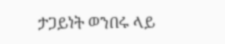ታጋይነት ወንበሩ ላይ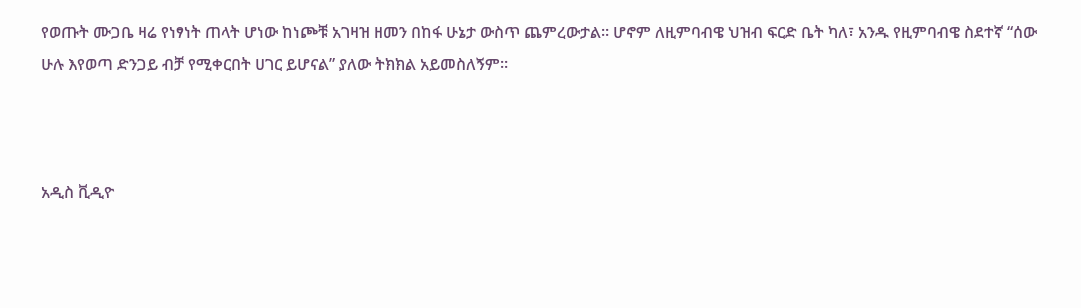የወጡት ሙጋቤ ዛሬ የነፃነት ጠላት ሆነው ከነጮቹ አገዛዝ ዘመን በከፋ ሁኔታ ውስጥ ጨምረውታል። ሆኖም ለዚምባብዌ ህዝብ ፍርድ ቤት ካለ፣ አንዱ የዚምባብዌ ስደተኛ “ሰው ሁሉ እየወጣ ድንጋይ ብቻ የሚቀርበት ሀገር ይሆናል” ያለው ትክክል አይመስለኝም።



አዲስ ቪዲዮ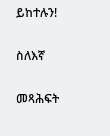ይከተሉን!

ስለእኛ

መጻሕፍት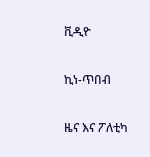ቪዲዮ

ኪነ-ጥበብ

ዜና እና ፖለቲካ